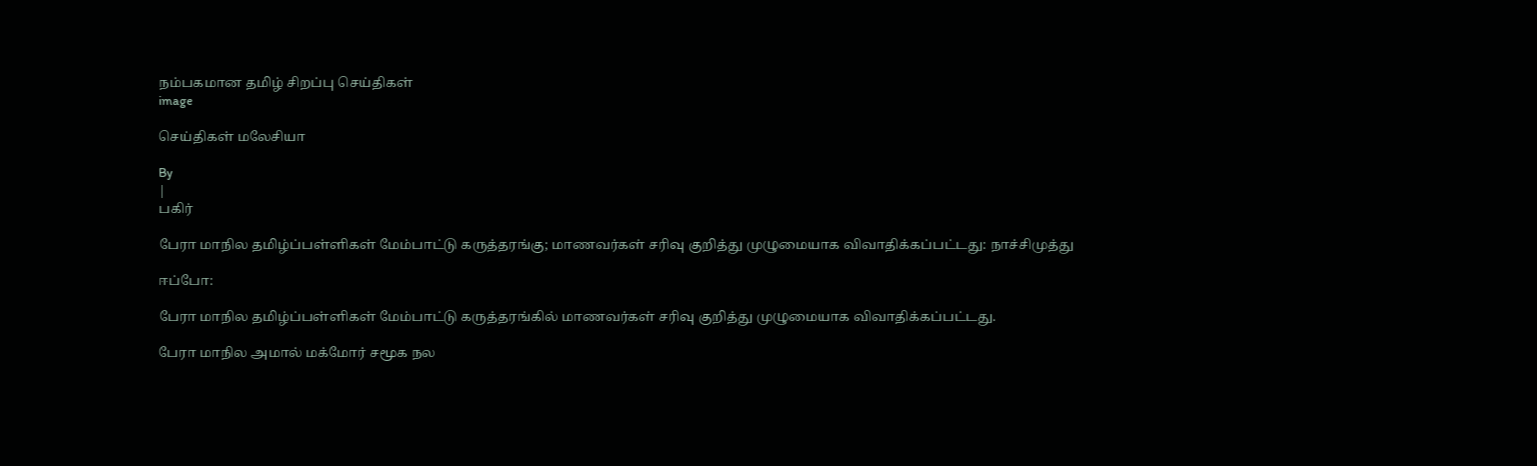நம்பகமான தமிழ் சிறப்பு செய்திகள்
image

செய்திகள் மலேசியா

By
|
பகிர்

பேரா மாநில தமிழ்ப்பள்ளிகள் மேம்பாட்டு கருத்தரங்கு; மாணவர்கள் சரிவு குறித்து முழுமையாக விவாதிக்கப்பட்டது: நாச்சிமுத்து

ஈப்போ:

பேரா மாநில தமிழ்ப்பள்ளிகள் மேம்பாட்டு கருத்தரங்கில் மாணவர்கள் சரிவு குறித்து முழுமையாக விவாதிக்கப்பட்டது.

பேரா மாநில அமால் மக்மோர் சமூக நல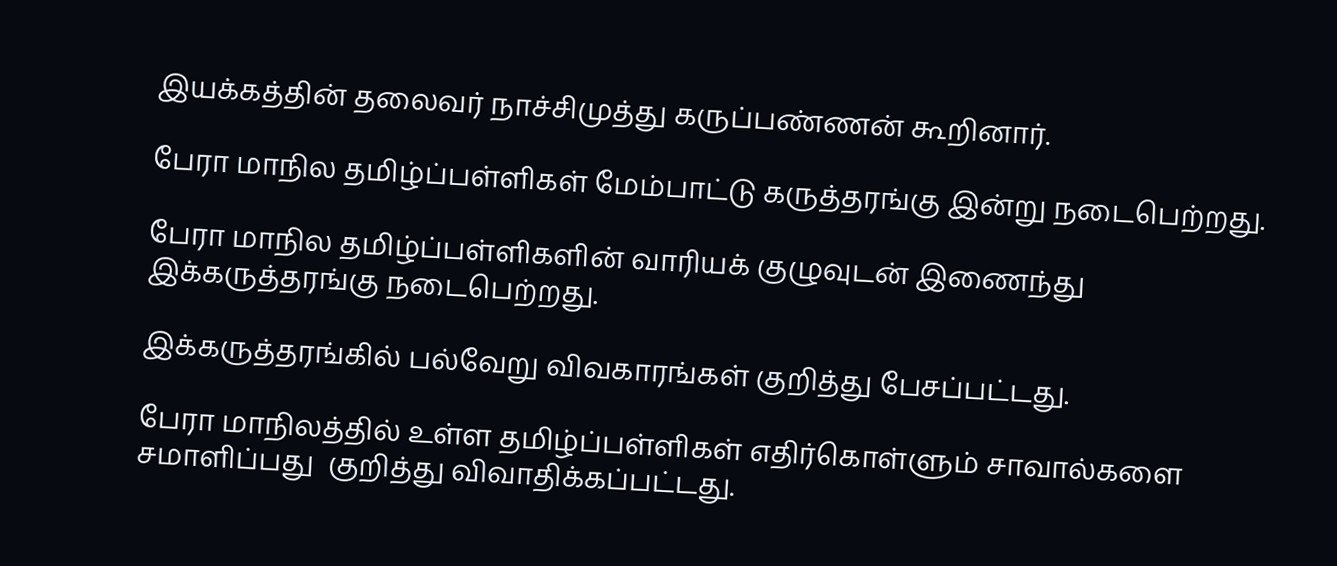இயக்கத்தின் தலைவர் நாச்சிமுத்து கருப்பண்ணன் கூறினார்.

பேரா மாநில தமிழ்ப்பள்ளிகள் மேம்பாட்டு கருத்தரங்கு இன்று நடைபெற்றது.

பேரா மாநில தமிழ்ப்பள்ளிகளின் வாரியக் குழுவுடன் இணைந்து இக்கருத்தரங்கு நடைபெற்றது.

இக்கருத்தரங்கில் பல்வேறு விவகாரங்கள் குறித்து பேசப்பட்டது.

பேரா மாநிலத்தில் உள்ள தமிழ்ப்பள்ளிகள் எதிர்கொள்ளும் சாவால்களை சமாளிப்பது  குறித்து விவாதிக்கப்பட்டது.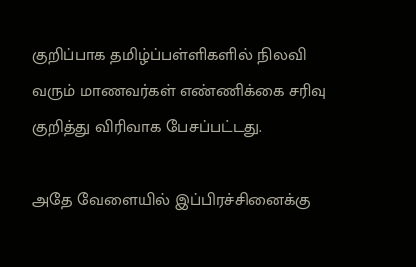குறிப்பாக தமிழ்ப்பள்ளிகளில் நிலவி வரும் மாணவர்கள் எண்ணிக்கை சரிவு குறித்து விரிவாக பேசப்பட்டது.

அதே வேளையில் இப்பிரச்சினைக்கு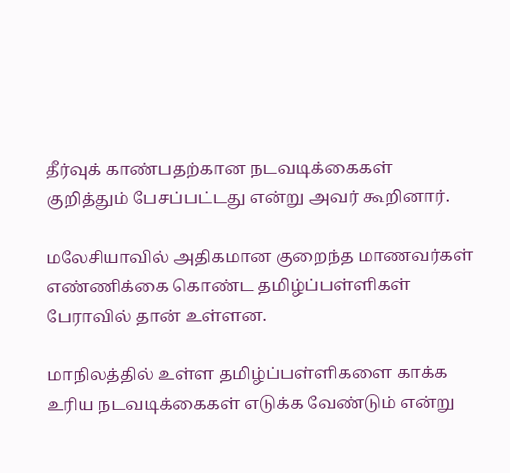தீர்வுக் காண்பதற்கான நடவடிக்கைகள் குறித்தும் பேசப்பட்டது என்று அவர் கூறினார்.

மலேசியாவில் அதிகமான குறைந்த மாணவர்கள் எண்ணிக்கை கொண்ட தமிழ்ப்பள்ளிகள் பேராவில் தான் உள்ளன.

மாநிலத்தில் உள்ள தமிழ்ப்பள்ளிகளை காக்க உரிய நடவடிக்கைகள் எடுக்க வேண்டும் என்று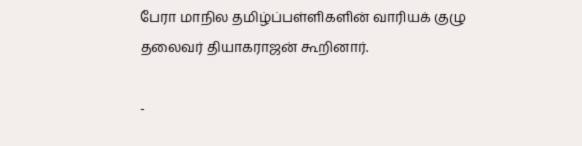பேரா மாநில தமிழ்ப்பள்ளிகளின் வாரியக் குழு தலைவர் தியாகராஜன் கூறினார்.

-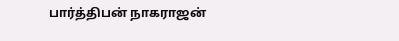பார்த்திபன் நாகராஜன்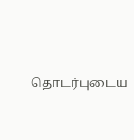தொடர்புடைய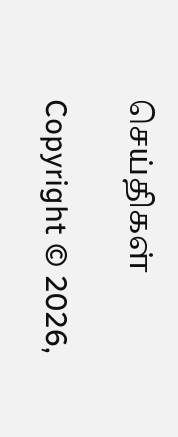செய்திகள்

Copyright © 2026,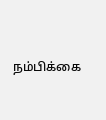நம்பிக்கை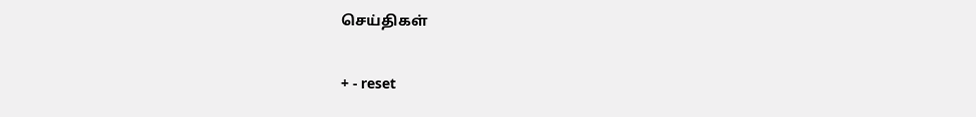செய்திகள்

+ - reset